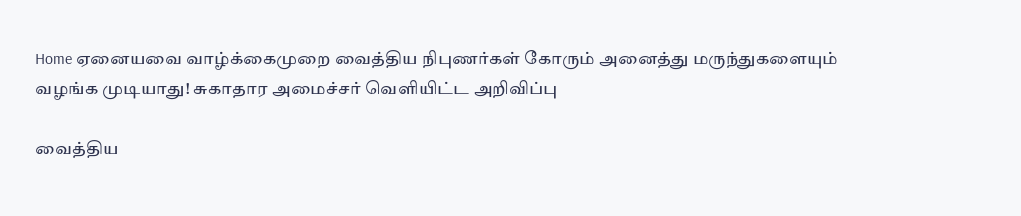Home ஏனையவை வாழ்க்கைமுறை வைத்திய நிபுணர்கள் கோரும் அனைத்து மருந்துகளையும் வழங்க முடியாது! சுகாதார அமைச்சர் வெளியிட்ட அறிவிப்பு

வைத்திய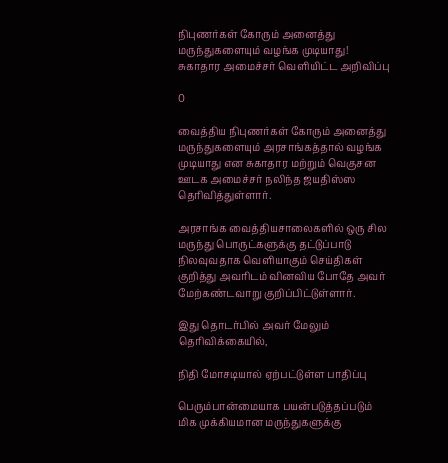நிபுணர்கள் கோரும் அனைத்து மருந்துகளையும் வழங்க முடியாது! சுகாதார அமைச்சர் வெளியிட்ட அறிவிப்பு

0

வைத்திய நிபுணர்கள் கோரும் அனைத்து மருந்துகளையும் அரசாங்கத்தால் வழங்க முடியாது என சுகாதார மற்றும் வெகுசன ஊடக அமைச்சர் நலிந்த ஜயதிஸ்ஸ தெரிவித்துள்ளார்.

அரசாங்க வைத்தியசாலைகளில் ஒரு சில மருந்து பொருட்களுக்கு தட்டுப்பாடு நிலவுவதாக வெளியாகும் செய்திகள் குறித்து அவரிடம் வினவிய போதே அவர் மேற்கண்டவாறு குறிப்பிட்டுள்ளார்.

இது தொடர்பில் அவர் மேலும் தெரிவிக்கையில்,

நிதி மோசடியால் ஏற்பட்டுள்ள பாதிப்பு

பெரும்பான்மையாக பயன்படுத்தப்படும் மிக முக்கியமான மருந்துகளுக்கு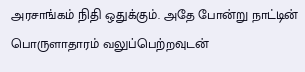அரசாங்கம் நிதி ஒதுக்கும். அதே போன்று நாட்டின் பொருளாதாரம் வலுப்பெற்றவுடன்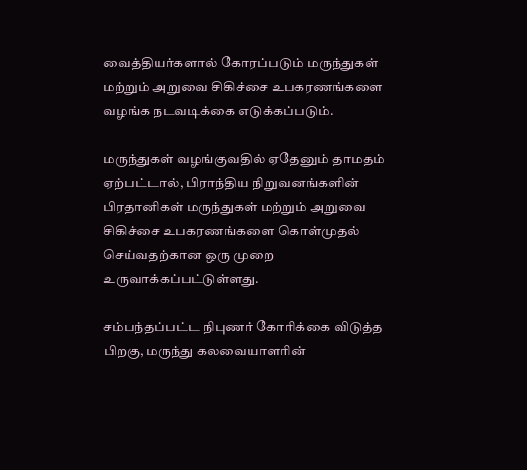வைத்தியர்களால் கோரப்படும் மருந்துகள் மற்றும் அறுவை சிகிச்சை உபகரணங்களை வழங்க நடவடிக்கை எடுக்கப்படும்.

மருந்துகள் வழங்குவதில் ஏதேனும் தாமதம் ஏற்பட்டால், பிராந்திய நிறுவனங்களின் பிரதானிகள் மருந்துகள் மற்றும் அறுவை சிகிச்சை உபகரணங்களை கொள்முதல் செய்வதற்கான ஒரு முறை உருவாக்கப்பட்டுள்ளது.

சம்பந்தப்பட்ட நிபுணர் கோரிக்கை விடுத்த பிறகு, மருந்து கலவையாளரின்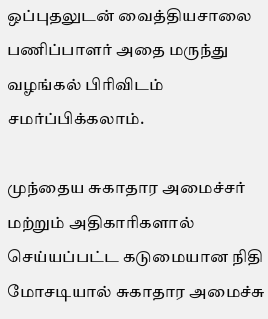ஒப்புதலுடன் வைத்தியசாலை பணிப்பாளர் அதை மருந்து வழங்கல் பிரிவிடம் சமர்ப்பிக்கலாம்.

முந்தைய சுகாதார அமைச்சர் மற்றும் அதிகாரிகளால் செய்யப்பட்ட கடுமையான நிதி மோசடியால் சுகாதார அமைச்சு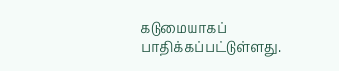கடுமையாகப் பாதிக்கப்பட்டுள்ளது.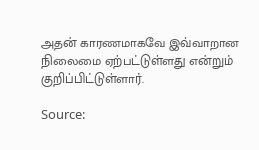அதன் காரணமாகவே இவ்வாறான நிலைமை ஏற்பட்டுள்ளது என்றும் குறிப்பிட்டுள்ளார்.

Source: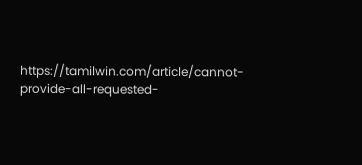https://tamilwin.com/article/cannot-provide-all-requested-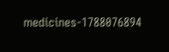medicines-1788076894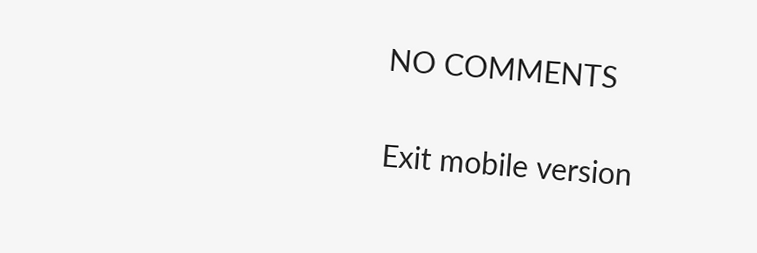NO COMMENTS

Exit mobile version